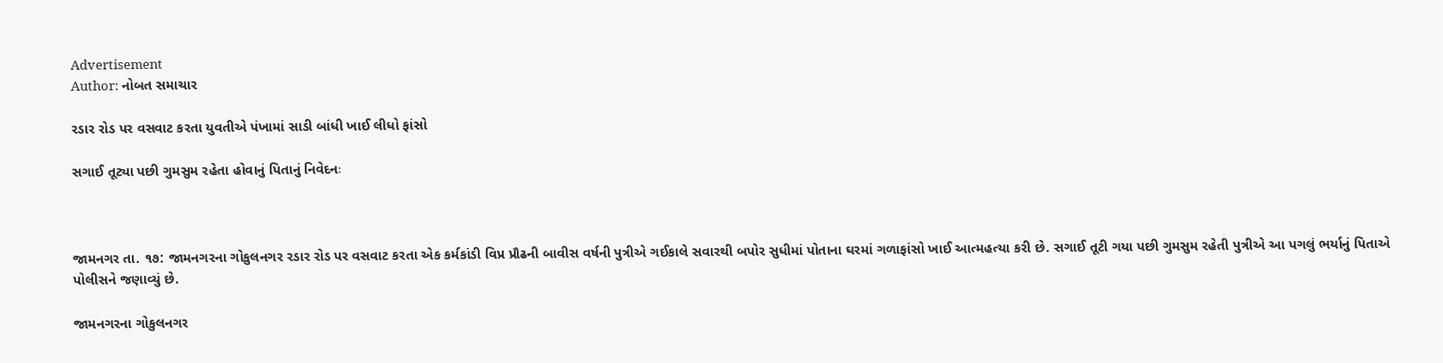Advertisement
Author: નોબત સમાચાર

રડાર રોડ પર વસવાટ કરતા યુવતીએ પંખામાં સાડી બાંધી ખાઈ લીધો ફાંસો

સગાઈ તૂટ્યા પછી ગુમસુમ રહેતા હોવાનું પિતાનું નિવેદનઃ



જામનગર તા. ૧૭: જામનગરના ગોકુલનગર રડાર રોડ પર વસવાટ કરતા એક કર્મકાંડી વિપ્ર પ્રૌઢની બાવીસ વર્ષની પુત્રીએ ગઈકાલે સવારથી બપોર સુધીમાં પોતાના ઘરમાં ગળાફાંસો ખાઈ આત્મહત્યા કરી છે. સગાઈ તૂટી ગયા પછી ગુમસુમ રહેતી પુત્રીએ આ પગલું ભર્યાનું પિતાએ પોલીસને જણાવ્યું છે.

જામનગરના ગોકુલનગર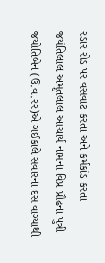રડાર રોડ પર વસવાટ કરતા અને કર્મકાંડ કરતા જયંતિલાલ અમૃતલાલ આચાર્ય નામના વિપ્ર પ્રૌઢના પુત્રી જયોતિબેન (ઉ.વ.રર)એ ગઈકાલે સવારના દસ વાગ્યાથી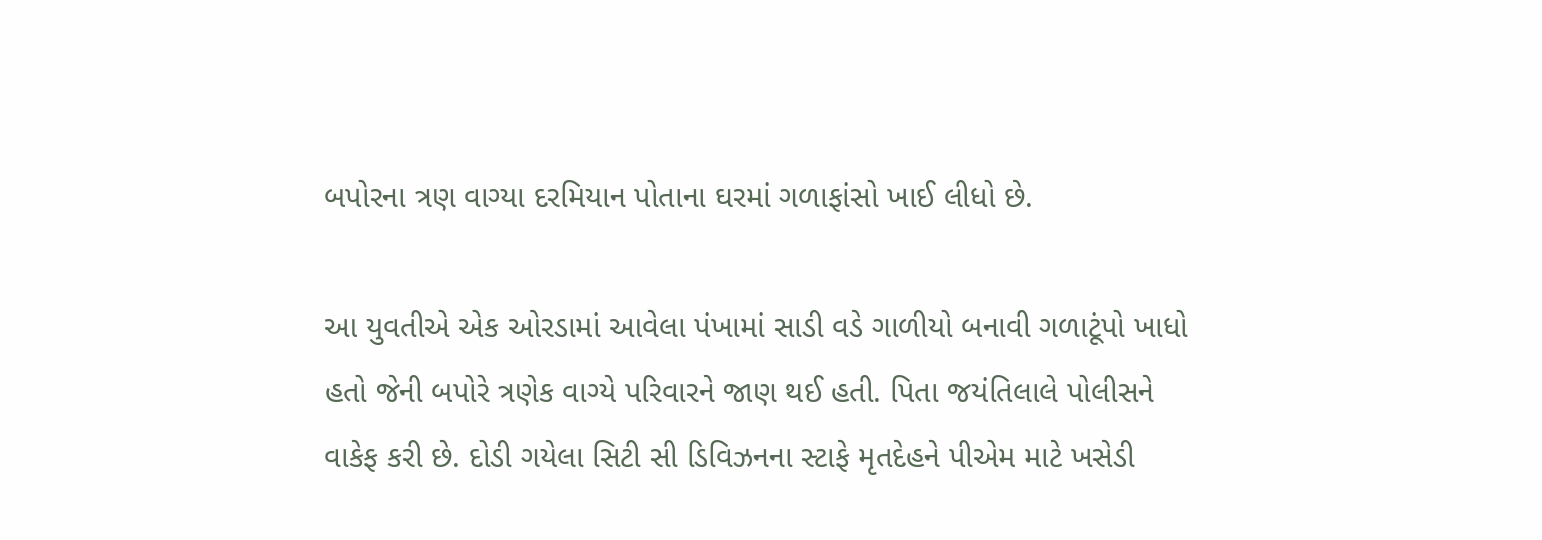બપોરના ત્રણ વાગ્યા દરમિયાન પોતાના ઘરમાં ગળાફાંસો ખાઈ લીધો છે.

આ યુવતીએ એક ઓરડામાં આવેલા પંખામાં સાડી વડે ગાળીયો બનાવી ગળાટૂંપો ખાધો હતો જેની બપોરે ત્રણેક વાગ્યે પરિવારને જાણ થઈ હતી. પિતા જયંતિલાલે પોલીસને વાકેફ કરી છે. દોડી ગયેલા સિટી સી ડિવિઝનના સ્ટાફે મૃતદેહને પીએમ માટે ખસેડી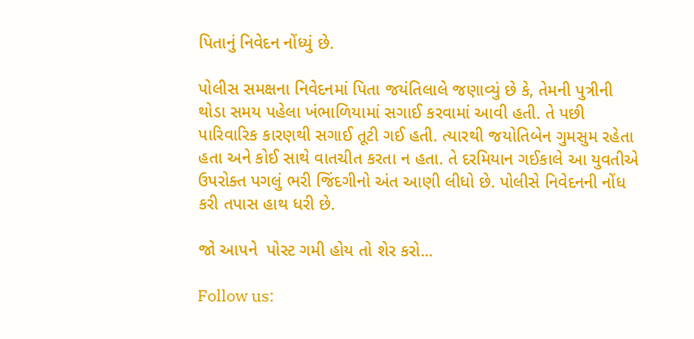પિતાનું નિવેદન નોંધ્યું છે.

પોલીસ સમક્ષના નિવેદનમાં પિતા જયંતિલાલે જણાવ્યું છે કે, તેમની પુત્રીની થોડા સમય પહેલા ખંભાળિયામાં સગાઈ કરવામાં આવી હતી. તે પછી પારિવારિક કારણથી સગાઈ તૂટી ગઈ હતી. ત્યારથી જયોતિબેન ગુમસુમ રહેતા હતા અને કોઈ સાથે વાતચીત કરતા ન હતા. તે દરમિયાન ગઈકાલે આ યુવતીએ ઉપરોક્ત પગલું ભરી જિંદગીનો અંત આણી લીધો છે. પોલીસે નિવેદનની નોંધ કરી તપાસ હાથ ધરી છે.

જો આપને  પોસ્ટ ગમી હોય તો શેર કરો...

Follow us: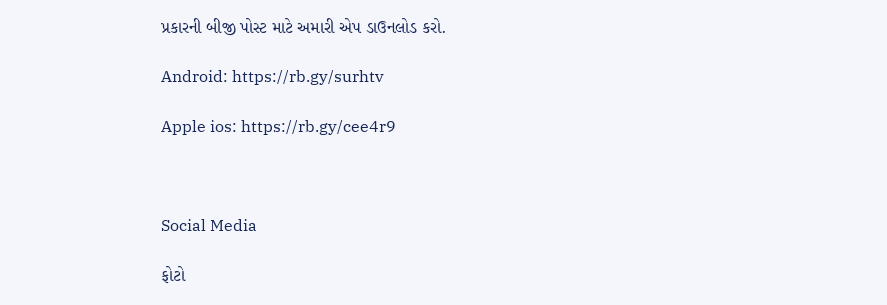પ્રકારની બીજી પોસ્ટ માટે અમારી એપ ડાઉનલોડ કરો.

Android: https://rb.gy/surhtv

Apple ios: https://rb.gy/cee4r9



Social Media

ફોટો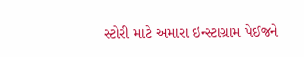સ્ટોરી માટે અમારા ઇન્સ્ટાગ્રામ પેઈજને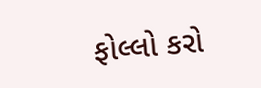ફોલ્લો કરો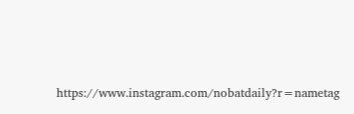https://www.instagram.com/nobatdaily?r=nametag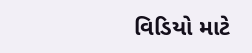વિડિયો માટે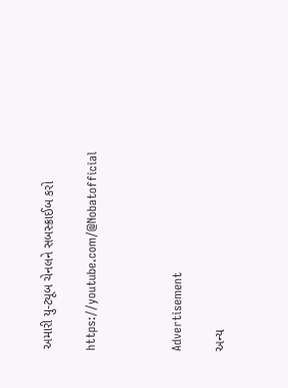અમારી યુ-ટ્યૂબ ચેનલને સબસ્ક્રાઈબ કરો

https://youtube.com/@Nobatofficial



Advertisement

અન્ય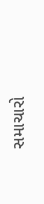સમાચારો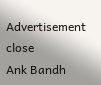Advertisement
close
Ank Bandh